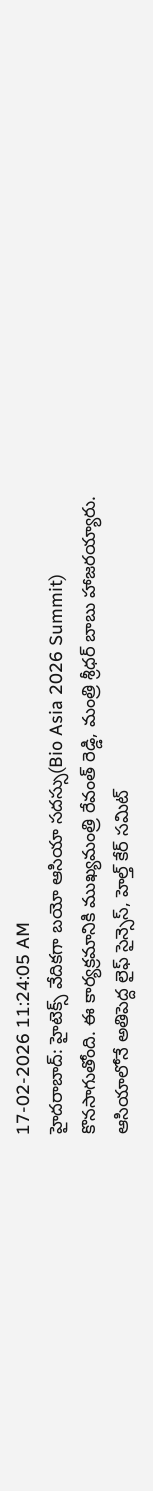17-02-2026 11:24:05 AM
హైదరాబాద్: హైటెక్స్ వేదికగా బయో ఆసియా సదస్సు(Bio Asia 2026 Summit) కొనసాగుతోంది. ఈ కార్యక్రమానికి ముఖ్యమంత్రి రేవంత్ రెడ్డి, మంత్రి శ్రీధర్ బాబు హాజరయ్యారు. ఆసియాలోనే అతిపెద్ద లైఫ్ సైన్సెస్, హెల్త్ కేర్ సమిట్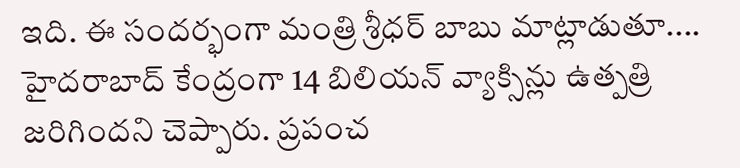ఇది. ఈ సందర్భంగా మంత్రి శ్రీధర్ బాబు మాట్లాడుతూ.... హైదరాబాద్ కేంద్రంగా 14 బిలియన్ వ్యాక్సిన్లు ఉత్పత్రి జరిగిందని చెప్పారు. ప్రపంచ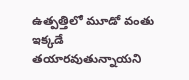ఉత్పత్తిలో మూడో వంతు ఇక్కడే తయారవుతున్నాయని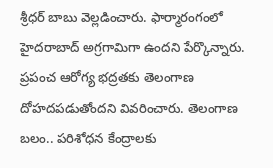శ్రీధర్ బాబు వెల్లడించారు. ఫార్మారంగంలో హైదరాబాద్ అగ్రగామిగా ఉందని పేర్కొన్నారు. ప్రపంచ ఆరోగ్య భద్రతకు తెలంగాణ దోహదపడుతోందని వివరించారు. తెలంగాణ బలం.. పరిశోధన కేంద్రాలకు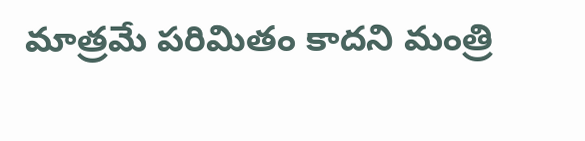మాత్రమే పరిమితం కాదని మంత్రి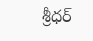శ్రీధర్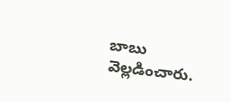బాబు వెల్లడించారు.